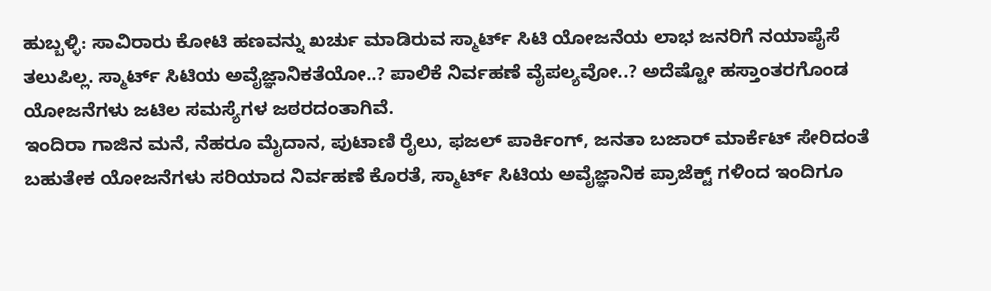ಹುಬ್ಬಳ್ಳಿ: ಸಾವಿರಾರು ಕೋಟಿ ಹಣವನ್ನು ಖರ್ಚು ಮಾಡಿರುವ ಸ್ಮಾರ್ಟ್ ಸಿಟಿ ಯೋಜನೆಯ ಲಾಭ ಜನರಿಗೆ ನಯಾಪೈಸೆ ತಲುಪಿಲ್ಲ. ಸ್ಮಾರ್ಟ್ ಸಿಟಿಯ ಅವೈಜ್ಞಾನಿಕತೆಯೋ..? ಪಾಲಿಕೆ ನಿರ್ವಹಣೆ ವೈಪಲ್ಯವೋ..? ಅದೆಷ್ಟೋ ಹಸ್ತಾಂತರಗೊಂಡ ಯೋಜನೆಗಳು ಜಟಿಲ ಸಮಸ್ಯೆಗಳ ಜಠರದಂತಾಗಿವೆ.
ಇಂದಿರಾ ಗಾಜಿನ ಮನೆ, ನೆಹರೂ ಮೈದಾನ, ಪುಟಾಣಿ ರೈಲು, ಫಜಲ್ ಪಾರ್ಕಿಂಗ್, ಜನತಾ ಬಜಾರ್ ಮಾರ್ಕೆಟ್ ಸೇರಿದಂತೆ ಬಹುತೇಕ ಯೋಜನೆಗಳು ಸರಿಯಾದ ನಿರ್ವಹಣೆ ಕೊರತೆ, ಸ್ಮಾರ್ಟ್ ಸಿಟಿಯ ಅವೈಜ್ಞಾನಿಕ ಪ್ರಾಜೆಕ್ಟ್ ಗಳಿಂದ ಇಂದಿಗೂ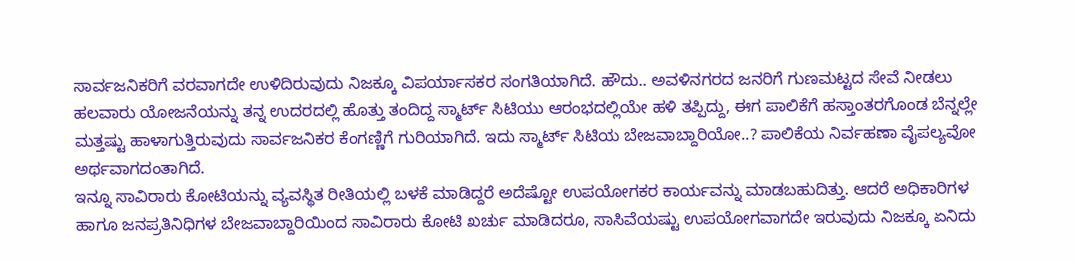ಸಾರ್ವಜನಿಕರಿಗೆ ವರವಾಗದೇ ಉಳಿದಿರುವುದು ನಿಜಕ್ಕೂ ವಿಪರ್ಯಾಸಕರ ಸಂಗತಿಯಾಗಿದೆ. ಹೌದು.. ಅವಳಿನಗರದ ಜನರಿಗೆ ಗುಣಮಟ್ಟದ ಸೇವೆ ನೀಡಲು ಹಲವಾರು ಯೋಜನೆಯನ್ನು ತನ್ನ ಉದರದಲ್ಲಿ ಹೊತ್ತು ತಂದಿದ್ದ ಸ್ಮಾರ್ಟ್ ಸಿಟಿಯು ಆರಂಭದಲ್ಲಿಯೇ ಹಳಿ ತಪ್ಪಿದ್ದು, ಈಗ ಪಾಲಿಕೆಗೆ ಹಸ್ತಾಂತರಗೊಂಡ ಬೆನ್ನಲ್ಲೇ ಮತ್ತಷ್ಟು ಹಾಳಾಗುತ್ತಿರುವುದು ಸಾರ್ವಜನಿಕರ ಕೆಂಗಣ್ಣಿಗೆ ಗುರಿಯಾಗಿದೆ. ಇದು ಸ್ಮಾರ್ಟ್ ಸಿಟಿಯ ಬೇಜವಾಬ್ದಾರಿಯೋ..? ಪಾಲಿಕೆಯ ನಿರ್ವಹಣಾ ವೈಪಲ್ಯವೋ ಅರ್ಥವಾಗದಂತಾಗಿದೆ.
ಇನ್ನೂ ಸಾವಿರಾರು ಕೋಟಿಯನ್ನು ವ್ಯವಸ್ಥಿತ ರೀತಿಯಲ್ಲಿ ಬಳಕೆ ಮಾಡಿದ್ದರೆ ಅದೆಷ್ಟೋ ಉಪಯೋಗಕರ ಕಾರ್ಯವನ್ನು ಮಾಡಬಹುದಿತ್ತು. ಆದರೆ ಅಧಿಕಾರಿಗಳ ಹಾಗೂ ಜನಪ್ರತಿನಿಧಿಗಳ ಬೇಜವಾಬ್ದಾರಿಯಿಂದ ಸಾವಿರಾರು ಕೋಟಿ ಖರ್ಚು ಮಾಡಿದರೂ, ಸಾಸಿವೆಯಷ್ಟು ಉಪಯೋಗವಾಗದೇ ಇರುವುದು ನಿಜಕ್ಕೂ ಏನಿದು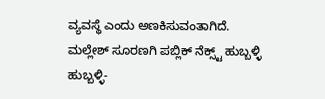ವ್ಯವಸ್ಥೆ ಎಂದು ಅಣಕಿಸುವಂತಾಗಿದೆ.
ಮಲ್ಲೇಶ್ ಸೂರಣಗಿ ಪಬ್ಲಿಕ್ ನೆಕ್ಸ್ಟ್ ಹುಬ್ಬಳ್ಳಿ
ಹುಬ್ಬಳ್ಳಿ-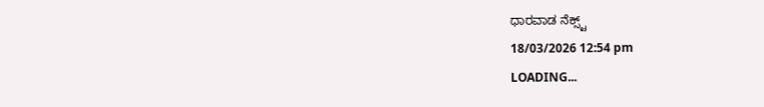ಧಾರವಾಡ ನೆಕ್ಸ್ಟ್
18/03/2026 12:54 pm
LOADING...